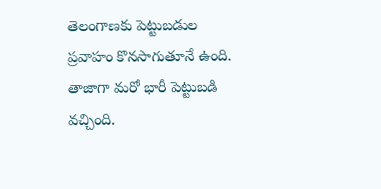తెలంగాణకు పెట్టుబడుల ప్రవాహం కొనసాగుతూనే ఉంది. తాజాగా మరో భారీ పెట్టుబడి వచ్చింది.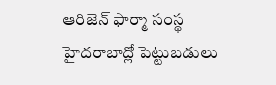ఆరిజెన్ ఫార్మా సంస్థ హైదరాబాద్లో పెట్టుబడులు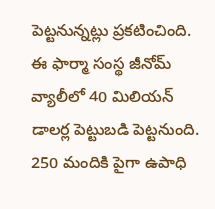పెట్టనున్నట్లు ప్రకటించింది. ఈ ఫార్మా సంస్థ జీనోమ్ వ్యాలీలో 40 మిలియన్ డాలర్ల పెట్టుబడి పెట్టనుంది. 250 మందికి పైగా ఉపాధి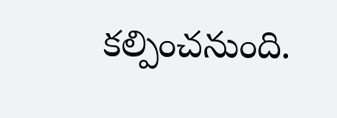కల్పించనుంది.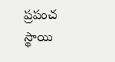ప్రపంచ స్థాయి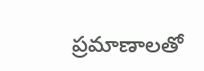ప్రమాణాలతో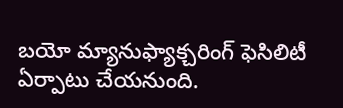బయో మ్యానుఫ్యాక్చరింగ్ ఫెసిలిటీ ఏర్పాటు చేయనుంది.